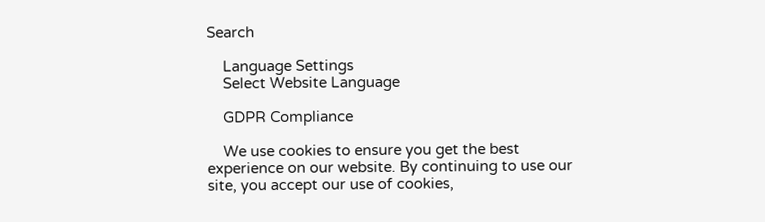Search

    Language Settings
    Select Website Language

    GDPR Compliance

    We use cookies to ensure you get the best experience on our website. By continuing to use our site, you accept our use of cookies,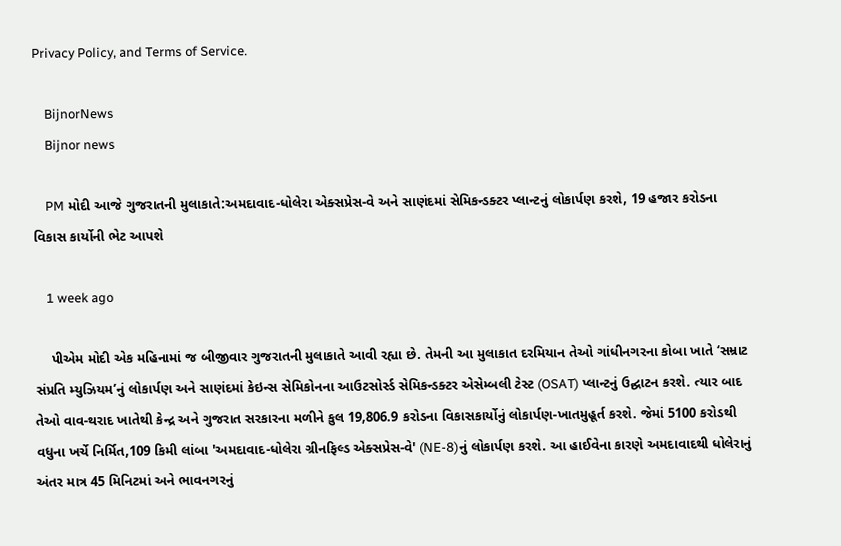Privacy Policy, and Terms of Service.

    BijnorNews
    Bijnor news

    PM મોદી આજે ગુજરાતની મુલાકાતે:અમદાવાદ-ધોલેરા એક્સપ્રેસ-વે અને સાણંદમાં સેમિકન્ડક્ટર પ્લાન્ટનું લોકાર્પણ કરશે, 19 હજાર કરોડના વિકાસ કાર્યોની ભેટ આપશે

    1 week ago

    પીએમ મોદી એક મહિનામાં જ બીજીવાર ગુજરાતની મુલાકાતે આવી રહ્યા છે. તેમની આ મુલાકાત દરમિયાન તેઓ ગાંધીનગરના કોબા ખાતે ‘સમ્રાટ સંપ્રતિ મ્યુઝિયમ’નું લોકાર્પણ અને સાણંદમાં કેઇન્સ સેમિકોનના આઉટસોર્સ્ડ સેમિકન્ડક્ટર એસેમ્બલી ટેસ્ટ (OSAT) પ્લાન્ટનું ઉદ્ઘાટન કરશે. ત્યાર બાદ તેઓ વાવ-થરાદ ખાતેથી કેન્દ્ર અને ગુજરાત સરકારના મળીને કુલ 19,806.9 કરોડના વિકાસકાર્યોનું લોકાર્પણ-ખાતમુહૂર્ત કરશે. જેમાં 5100 કરોડથી વધુના ખર્ચે નિર્મિત,109 કિમી લાંબા 'અમદાવાદ-ધોલેરા ગ્રીનફિલ્ડ એક્સપ્રેસ-વે' (NE-8)નું લોકાર્પણ કરશે. આ હાઈવેના કારણે અમદાવાદથી ધોલેરાનું અંતર માત્ર 45 મિનિટમાં અને ભાવનગરનું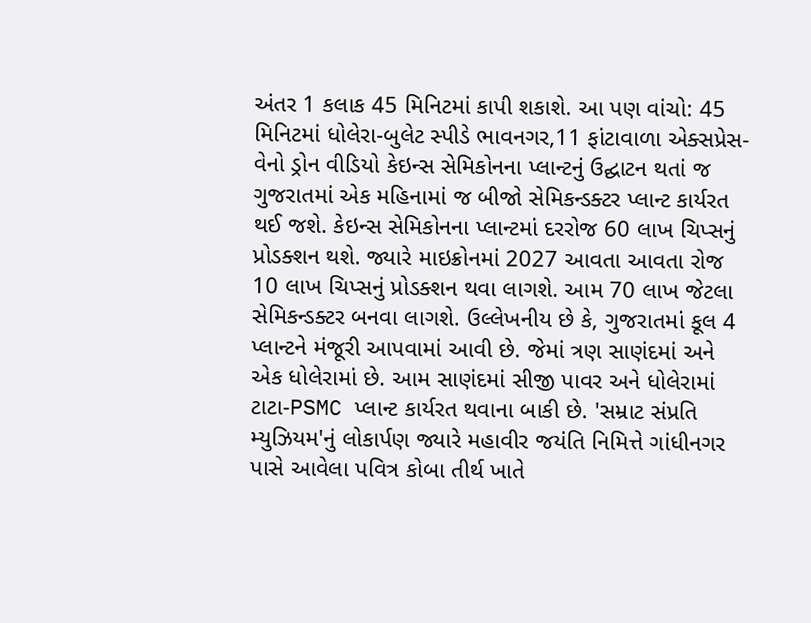અંતર 1 કલાક 45 મિનિટમાં કાપી શકાશે. આ પણ વાંચો: 45 મિનિટમાં ધોલેરા-બુલેટ સ્પીડે ભાવનગર,11 ફાંટાવાળા એક્સપ્રેસ-વેનો ડ્રોન વીડિયો કેઇન્સ સેમિકોનના પ્લાન્ટનું ઉદ્ઘાટન થતાં જ ગુજરાતમાં એક મહિનામાં જ બીજો સેમિકન્ડક્ટર પ્લાન્ટ કાર્યરત થઈ જશે. કેઇન્સ સેમિકોનના પ્લાન્ટમાં દરરોજ 60 લાખ ચિપ્સનું પ્રોડક્શન થશે. જ્યારે માઇક્રોનમાં 2027 આવતા આવતા રોજ 10 લાખ ચિપ્સનું પ્રોડક્શન થવા લાગશે. આમ 70 લાખ જેટલા સેમિકન્ડક્ટર બનવા લાગશે. ઉલ્લેખનીય છે કે, ગુજરાતમાં કૂલ 4 પ્લાન્ટને મંજૂરી આપવામાં આવી છે. જેમાં ત્રણ સાણંદમાં અને એક ધોલેરામાં છે. આમ સાણંદમાં સીજી પાવર અને ધોલેરામાં ટાટા-PSMC પ્લાન્ટ કાર્યરત થવાના બાકી છે. 'સમ્રાટ સંપ્રતિ મ્યુઝિયમ'નું લોકાર્પણ જ્યારે મહાવીર જયંતિ નિમિત્તે ગાંધીનગર પાસે આવેલા પવિત્ર કોબા તીર્થ ખાતે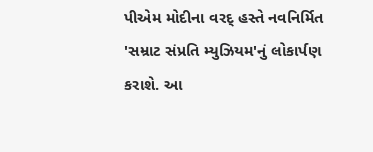પીએમ મોદીના વરદ્ હસ્તે નવનિર્મિત 'સમ્રાટ સંપ્રતિ મ્યુઝિયમ'નું લોકાર્પણ કરાશે. આ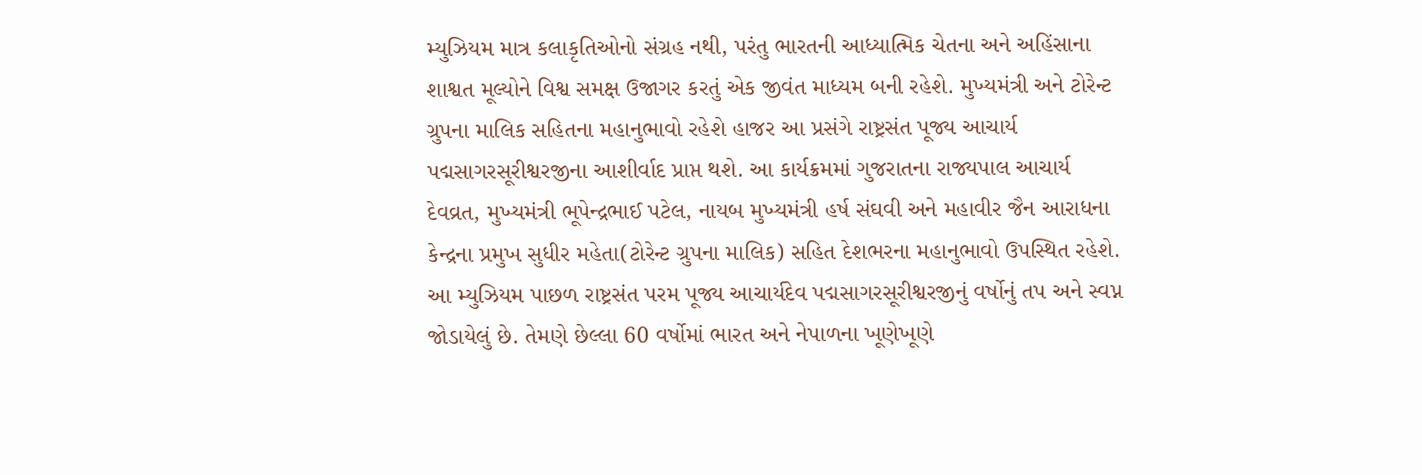મ્યુઝિયમ માત્ર કલાકૃતિઓનો સંગ્રહ નથી, પરંતુ ભારતની આધ્યાત્મિક ચેતના અને અહિંસાના શાશ્વત મૂલ્યોને વિશ્વ સમક્ષ ઉજાગર કરતું એક જીવંત માધ્યમ બની રહેશે. મુખ્યમંત્રી અને ટોરેન્ટ ગ્રુપના માલિક સહિતના મહાનુભાવો રહેશે હાજર આ પ્રસંગે રાષ્ટ્રસંત પૂજ્ય આચાર્ય પદ્મસાગરસૂરીશ્વરજીના આશીર્વાદ પ્રાપ્ત થશે. આ કાર્યક્રમમાં ગુજરાતના રાજ્યપાલ આચાર્ય દેવવ્રત, મુખ્યમંત્રી ભૂપેન્દ્રભાઈ પટેલ, નાયબ મુખ્યમંત્રી હર્ષ સંઘવી અને મહાવીર જૈન આરાધના કેન્દ્રના પ્રમુખ સુધીર મહેતા(ટોરેન્ટ ગ્રુપના માલિક) સહિત દેશભરના મહાનુભાવો ઉપસ્થિત રહેશે. આ મ્યુઝિયમ પાછળ રાષ્ટ્રસંત પરમ પૂજ્ય આચાર્યદેવ પદ્મસાગરસૂરીશ્વરજીનું વર્ષોનું તપ અને સ્વપ્ન જોડાયેલું છે. તેમણે છેલ્લા 60 વર્ષોમાં ભારત અને નેપાળના ખૂણેખૂણે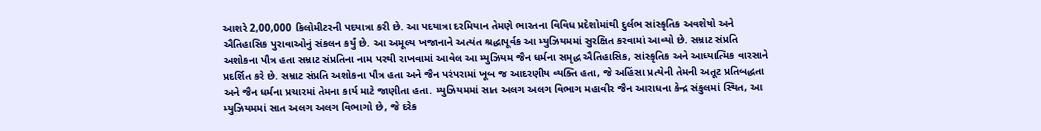આશરે 2,00,000 કિલોમીટરની પદયાત્રા કરી છે. આ પદયાત્રા દરમિયાન તેમણે ભારતના વિવિધ પ્રદેશોમાંથી દુર્લભ સાંસ્કૃતિક અવશેષો અને ઐતિહાસિક પુરાવાઓનું સંકલન કર્યું છે. આ અમૂલ્ય ખજાનાને અત્યંત શ્રદ્ધાપૂર્વક આ મ્યુઝિયમમાં સુરક્ષિત કરવામાં આવ્યો છે. સમ્રાટ સંપ્રતિ અશોકના પૌત્ર હતા સમ્રાટ સંપ્રતિના નામ પરથી રાખવામાં આવેલ આ મ્યુઝિયમ જૈન ધર્મના સમૃદ્ધ ઐતિહાસિક, સાંસ્કૃતિક અને આધ્યાત્મિક વારસાને પ્રદર્શિત કરે છે. સમ્રાટ સંપ્રતિ અશોકના પૌત્ર હતા અને જૈન પરંપરામાં ખૂબ જ આદરણીય વ્યક્તિ હતા, જે અહિંસા પ્રત્યેની તેમની અતૂટ પ્રતિબદ્ધતા અને જૈન ધર્મના પ્રચારમાં તેમના કાર્ય માટે જાણીતા હતા. મ્યુઝિયમમાં સાત અલગ અલગ વિભાગ મહાવીર જૈન આરાધના કેન્દ્ર સંકુલમાં સ્થિત, આ મ્યુઝિયમમાં સાત અલગ અલગ વિભાગો છે, જે દરેક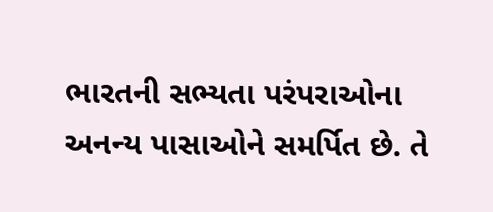ભારતની સભ્યતા પરંપરાઓના અનન્ય પાસાઓને સમર્પિત છે. તે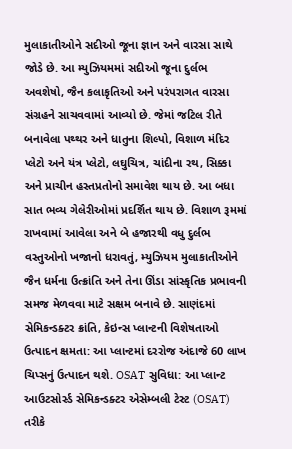મુલાકાતીઓને સદીઓ જૂના જ્ઞાન અને વારસા સાથે જોડે છે. આ મ્યુઝિયમમાં સદીઓ જૂના દુર્લભ અવશેષો, જૈન કલાકૃતિઓ અને પરંપરાગત વારસા સંગ્રહને સાચવવામાં આવ્યો છે. જેમાં જટિલ રીતે બનાવેલા પથ્થર અને ધાતુના શિલ્પો, વિશાળ મંદિર પ્લેટો અને યંત્ર પ્લેટો, લઘુચિત્ર, ચાંદીના રથ, સિક્કા અને પ્રાચીન હસ્તપ્રતોનો સમાવેશ થાય છે. આ બધા સાત ભવ્ય ગેલેરીઓમાં પ્રદર્શિત થાય છે. વિશાળ રૂમમાં રાખવામાં આવેલા અને બે હજારથી વધુ દુર્લભ વસ્તુઓનો ખજાનો ધરાવતું, મ્યુઝિયમ મુલાકાતીઓને જૈન ધર્મના ઉત્ક્રાંતિ અને તેના ઊંડા સાંસ્કૃતિક પ્રભાવની સમજ મેળવવા માટે સક્ષમ બનાવે છે. સાણંદમાં સેમિકન્ડક્ટર ક્રાંતિ, કેઇન્સ પ્લાન્ટની વિશેષતાઓ ઉત્પાદન ક્ષમતા: આ પ્લાન્ટમાં દરરોજ અંદાજે 60 લાખ ચિપ્સનું ઉત્પાદન થશે. OSAT સુવિધા: આ પ્લાન્ટ આઉટસોર્સ્ડ સેમિકન્ડક્ટર એસેમ્બલી ટેસ્ટ (OSAT) તરીકે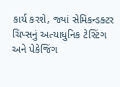કાર્ય કરશે, જ્યાં સેમિકન્ડક્ટર ચિપ્સનું અત્યાધુનિક ટેસ્ટિંગ અને પેકેજિંગ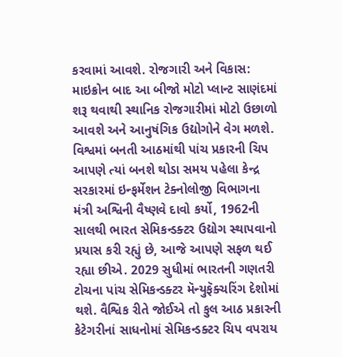કરવામાં આવશે. રોજગારી અને વિકાસ: માઇક્રોન બાદ આ બીજો મોટો પ્લાન્ટ સાણંદમાં શરૂ થવાથી સ્થાનિક રોજગારીમાં મોટો ઉછાળો આવશે અને આનુષંગિક ઉદ્યોગોને વેગ મળશે. વિશ્વમાં બનતી આઠમાંથી પાંચ પ્રકારની ચિપ આપણે ત્યાં બનશે થોડા સમય પહેલા કેન્દ્ર સરકારમાં ઇન્ફર્મેશન ટેક્નોલોજી વિભાગના મંત્રી અશ્વિની વૈષ્ણવે દાવો કર્યો, 1962ની સાલથી ભારત સેમિકન્ડક્ટર ઉદ્યોગ સ્થાપવાનો પ્રયાસ કરી રહ્યું છે, આજે આપણે સફળ થઈ રહ્યા છીએ. 2029 સુધીમાં ભારતની ગણતરી ટોચના પાંચ સેમિકન્ડક્ટર મૅન્યુફૅક્ચરિંગ દેશોમાં થશે. વૈશ્વિક રીતે જોઈએ તો કુલ આઠ પ્રકારની કેટેગરીનાં સાધનોમાં સેમિકન્ડક્ટર ચિપ વપરાય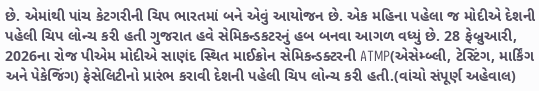છે. એમાંથી પાંચ કેટગરીની ચિપ ભારતમાં બને એવું આયોજન છે. એક મહિના પહેલા જ મોદીએ દેશની પહેલી ચિપ લોન્ચ કરી હતી ગુજરાત હવે સેમિકન્ડકટરનું હબ બનવા આગળ વધ્યું છે. 28 ફેબ્રુઆરી, 2026ના રોજ પીએમ મોદીએ સાણંદ સ્થિત માઈક્રોન સેમિકન્ડક્ટરની ATMP(એસેમ્બ્લી, ટેસ્ટિંગ, માર્કિંગ અને પેકેજિંગ) ફેસેલિટીનો પ્રારંભ કરાવી દેશની પહેલી ચિપ લોન્ચ કરી હતી.(વાંચો સંપૂર્ણ અહેવાલ)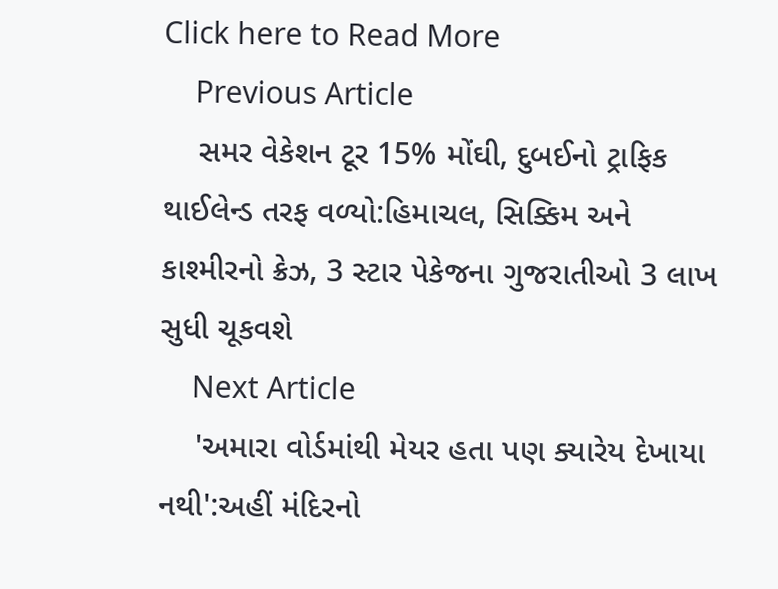Click here to Read More
    Previous Article
    સમર વેકેશન ટૂર 15% મોંઘી, દુબઈનો ટ્રાફિક થાઈલેન્ડ તરફ વળ્યો:હિમાચલ, સિક્કિમ અને કાશ્મીરનો ક્રેઝ, 3 સ્ટાર પેકેજના ગુજરાતીઓ 3 લાખ સુધી ચૂકવશે
    Next Article
    'અમારા વોર્ડમાંથી મેયર હતા પણ ક્યારેય દેખાયા નથી':અહીં મંદિરનો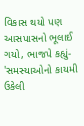વિકાસ થયો પણ આસપાસનો ભૂલાઈ ગયો, ભાજપે કહ્યું- 'સમસ્યાઓનો કાયમી ઉકેલી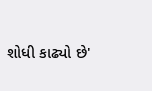શોધી કાઢ્યો છે'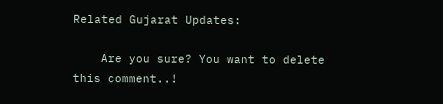Related Gujarat Updates:

    Are you sure? You want to delete this comment..!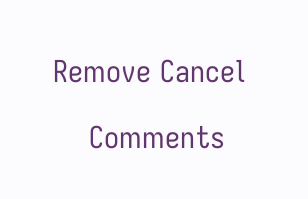Remove Cancel

    Comments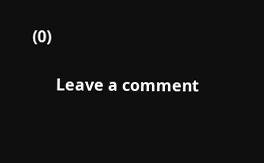(0)

      Leave a comment